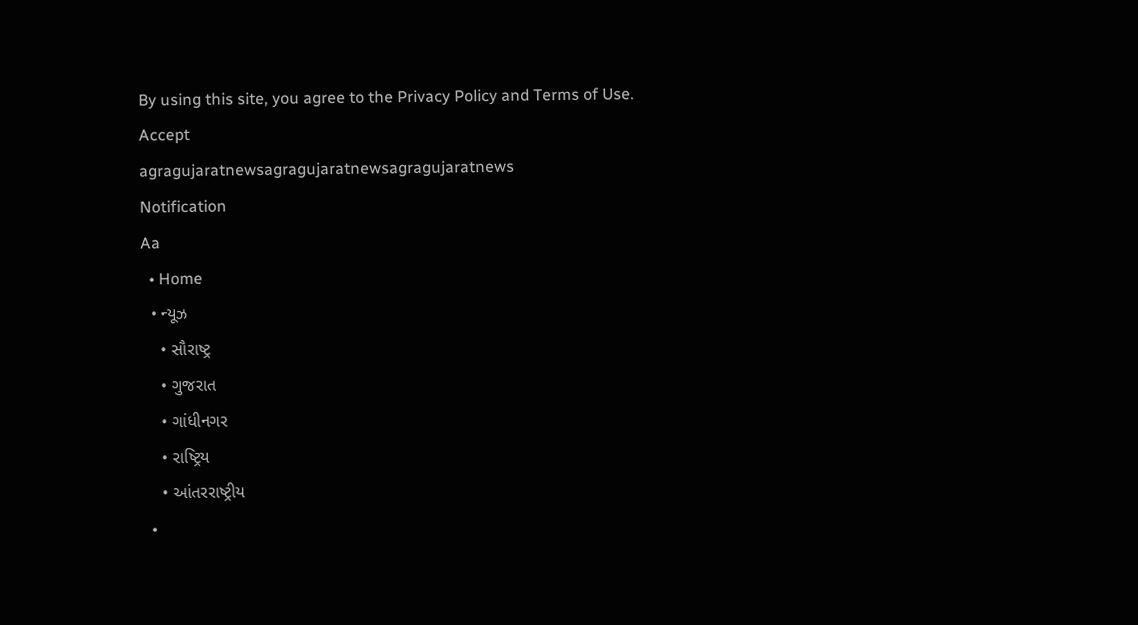By using this site, you agree to the Privacy Policy and Terms of Use.
Accept
agragujaratnewsagragujaratnewsagragujaratnews
Notification
Aa
  • Home
  • ન્યૂઝ
    • સૌરાષ્ટ્ર
    • ગુજરાત
    • ગાંધીનગર
    • રાષ્ટ્રિય
    • આંતરરાષ્ટ્રીય
  •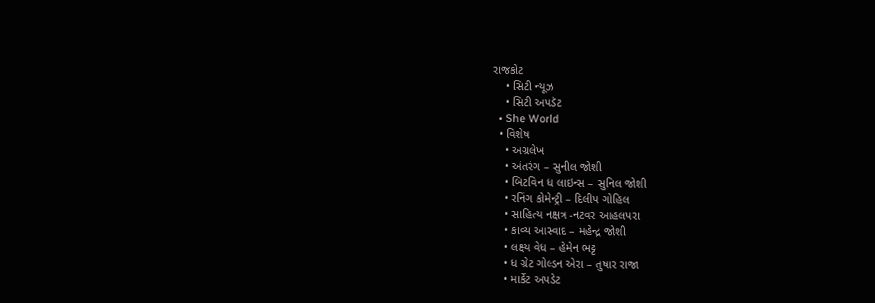રાજકોટ
    • સિટી ન્યૂઝ
    • સિટી અપડૅટ
  • She World
  • વિશેષ
    • અગ્રલેખ
    • અંતરંગ – સુનીલ જોશી
    • બિટવિન ધ લાઇન્સ – સુનિલ જોશી
    • રનિંગ કોમેન્ટ્રી – દિલીપ ગોહિલ
    • સાહિત્ય નક્ષત્ર -નટવર આહલપરા
    • કાવ્ય આસ્વાદ – મહેન્દ્ર જોશી
    • લક્ષ્ય વેધ – હેમેન ભટ્ટ
    • ધ ગ્રેટ ગોલ્ડન એરા – તુષાર રાજા
    • માર્કેટ અપડેટ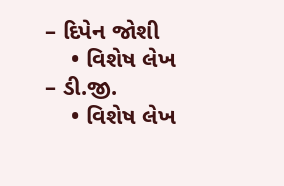– દિપેન જોશી
    • વિશેષ લેખ – ડી.જી.
    • વિશેષ લેખ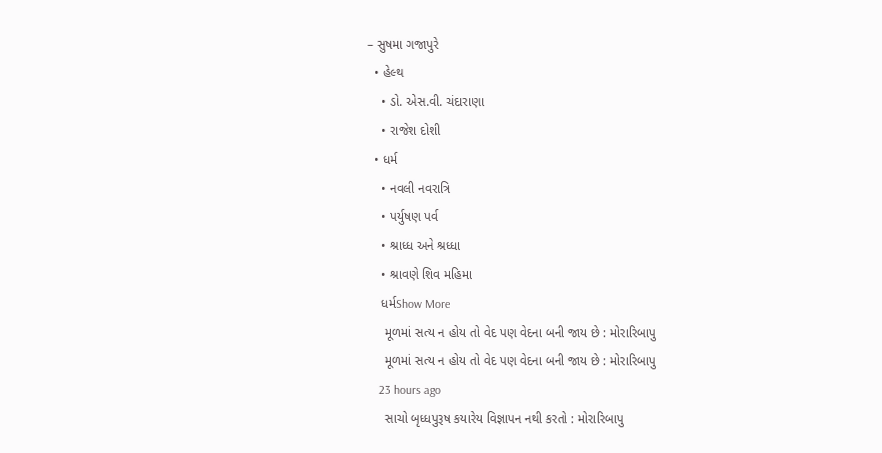– સુષમા ગજાપુરે
  • હેલ્થ
    • ડો. એસ.વી. ચંદારાણા
    • રાજેશ દોશી
  • ધર્મ
    • નવલી નવરાત્રિ
    • પર્યુષણ પર્વ
    • શ્રાધ્ધ અને શ્રધ્ધા
    • શ્રાવણે શિવ મહિમા
    ધર્મShow More
     મૂળમાં સત્ય ન હોય તો વેદ પણ વેદના બની જાય છે : મોરારિબાપુ
     મૂળમાં સત્ય ન હોય તો વેદ પણ વેદના બની જાય છે : મોરારિબાપુ
    23 hours ago
     સાચો બૃધ્ધપુરૂષ કયારેય વિજ્ઞાપન નથી કરતો : મોરારિબાપુ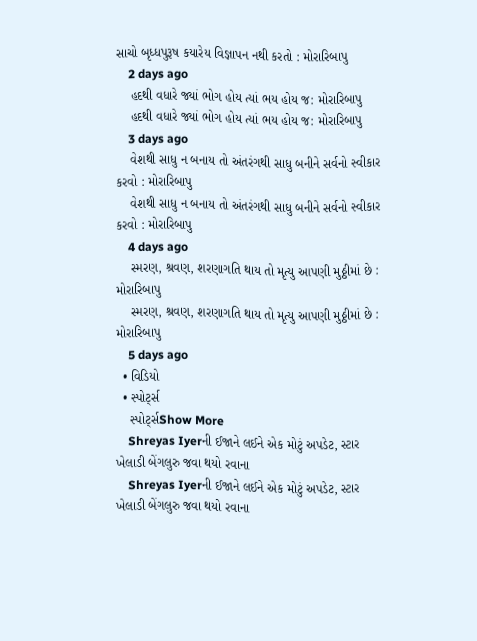સાચો બૃધ્ધપુરૂષ કયારેય વિજ્ઞાપન નથી કરતો : મોરારિબાપુ
    2 days ago
    હદથી વધારે જ્યાં ભોગ હોય ત્યાં ભય હોય જ: મોરારિબાપુ
    હદથી વધારે જ્યાં ભોગ હોય ત્યાં ભય હોય જ: મોરારિબાપુ
    3 days ago
    વેશથી સાધુ ન બનાય તો અંતરંગથી સાધુ બનીને સર્વનો સ્વીકાર કરવો : મોરારિબાપુ
    વેશથી સાધુ ન બનાય તો અંતરંગથી સાધુ બનીને સર્વનો સ્વીકાર કરવો : મોરારિબાપુ
    4 days ago
    સ્મરણ, શ્રવણ, શરણાગતિ થાય તો મૃત્યુ આપણી મુઠ્ઠીમાં છે : મોરારિબાપુ
    સ્મરણ, શ્રવણ, શરણાગતિ થાય તો મૃત્યુ આપણી મુઠ્ઠીમાં છે : મોરારિબાપુ
    5 days ago
  • વિડિયો
  • સ્પોર્ટ્સ
    સ્પોર્ટ્સShow More
    Shreyas Iyerની ઈજાને લઈને એક મોટું અપડેટ, સ્ટાર ખેલાડી બેંગલુરુ જવા થયો રવાના
    Shreyas Iyerની ઈજાને લઈને એક મોટું અપડેટ, સ્ટાર ખેલાડી બેંગલુરુ જવા થયો રવાના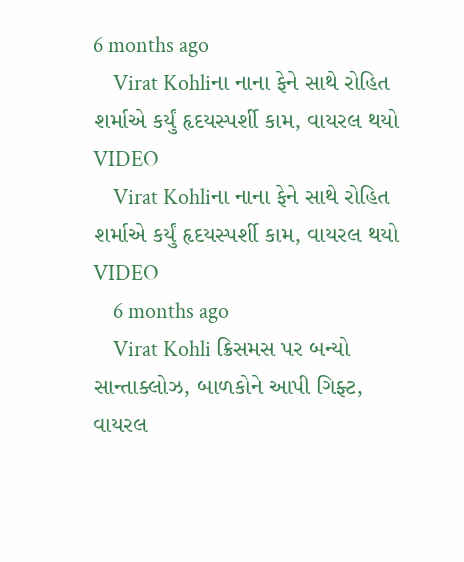6 months ago
    Virat Kohliના નાના ફેને સાથે રોહિત શર્માએ કર્યું હૃદયસ્પર્શી કામ, વાયરલ થયો VIDEO
    Virat Kohliના નાના ફેને સાથે રોહિત શર્માએ કર્યું હૃદયસ્પર્શી કામ, વાયરલ થયો VIDEO
    6 months ago
    Virat Kohli ક્રિસમસ પર બન્યો સાન્તાક્લોઝ, બાળકોને આપી ગિફ્ટ, વાયરલ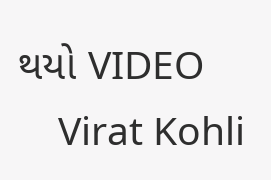થયો VIDEO
    Virat Kohli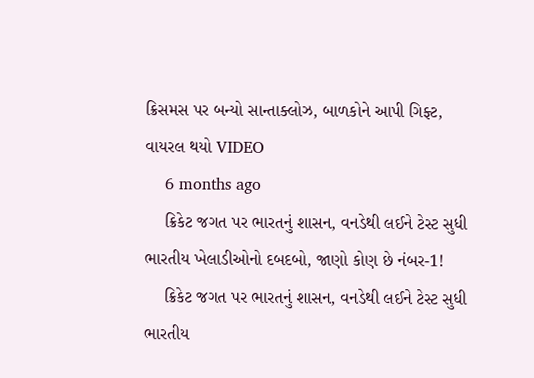ક્રિસમસ પર બન્યો સાન્તાક્લોઝ, બાળકોને આપી ગિફ્ટ, વાયરલ થયો VIDEO
    6 months ago
    ક્રિકેટ જગત પર ભારતનું શાસન, વનડેથી લઈને ટેસ્ટ સુધી ભારતીય ખેલાડીઓનો દબદબો, જાણો કોણ છે નંબર-1!
    ક્રિકેટ જગત પર ભારતનું શાસન, વનડેથી લઈને ટેસ્ટ સુધી ભારતીય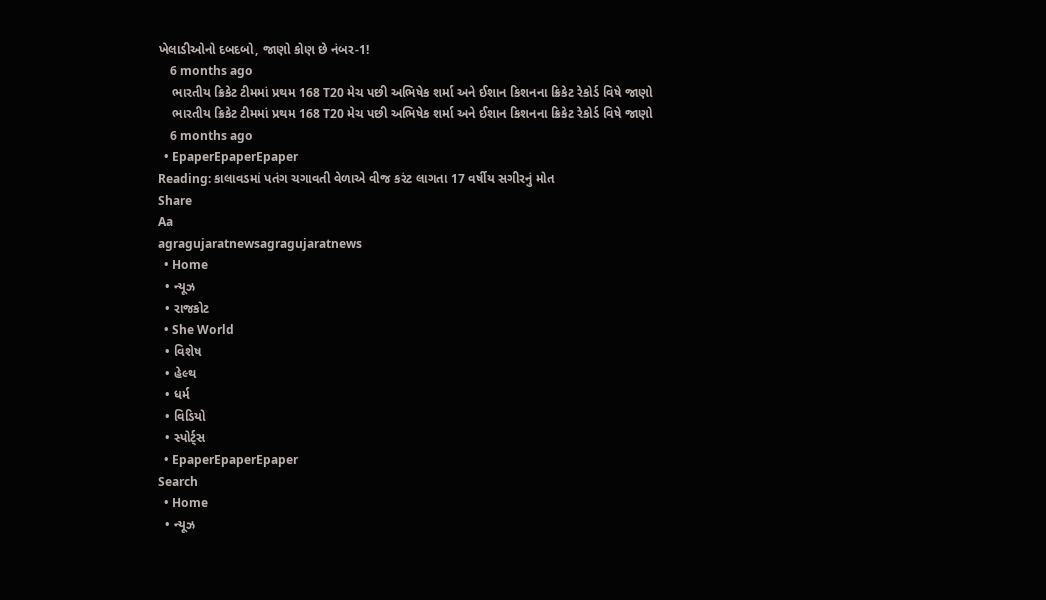ખેલાડીઓનો દબદબો, જાણો કોણ છે નંબર-1!
    6 months ago
    ભારતીય ક્રિકેટ ટીમમાં પ્રથમ 168 T20 મેચ પછી અભિષેક શર્મા અને ઈશાન કિશનના ક્રિકેટ રેકોર્ડ વિષે જાણો
    ભારતીય ક્રિકેટ ટીમમાં પ્રથમ 168 T20 મેચ પછી અભિષેક શર્મા અને ઈશાન કિશનના ક્રિકેટ રેકોર્ડ વિષે જાણો
    6 months ago
  • EpaperEpaperEpaper
Reading: કાલાવડમાં પતંગ ચગાવતી વેળાએ વીજ કરંટ લાગતા 17 વર્ષીય સગીરનું મોત
Share
Aa
agragujaratnewsagragujaratnews
  • Home
  • ન્યૂઝ
  • રાજકોટ
  • She World
  • વિશેષ
  • હેલ્થ
  • ધર્મ
  • વિડિયો
  • સ્પોર્ટ્સ
  • EpaperEpaperEpaper
Search
  • Home
  • ન્યૂઝ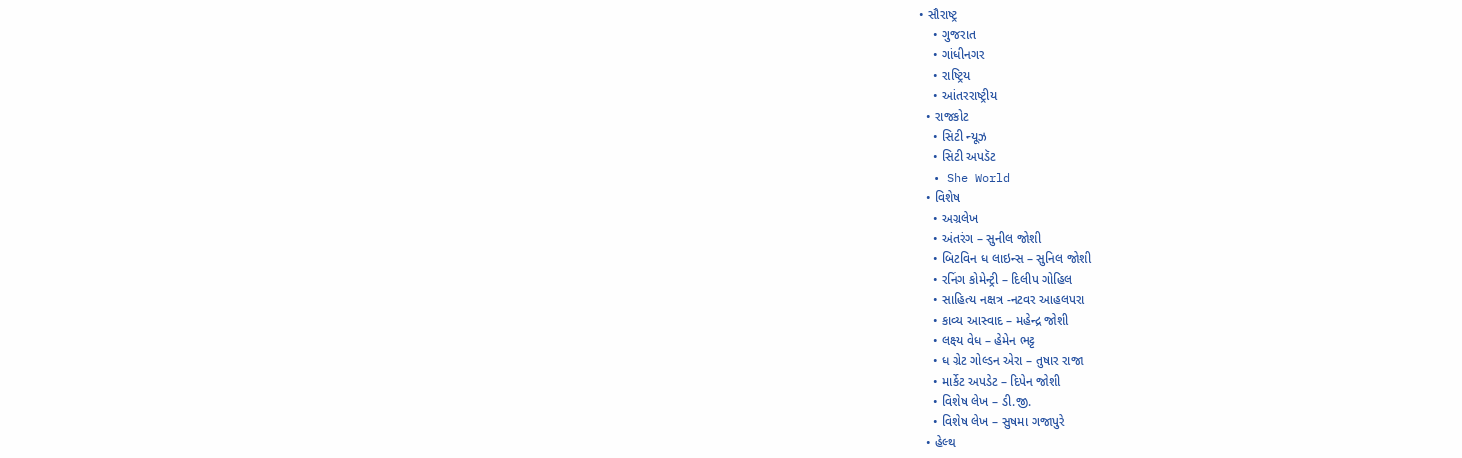• સૌરાષ્ટ્ર
    • ગુજરાત
    • ગાંધીનગર
    • રાષ્ટ્રિય
    • આંતરરાષ્ટ્રીય
  • રાજકોટ
    • સિટી ન્યૂઝ
    • સિટી અપડૅટ
  • She World
  • વિશેષ
    • અગ્રલેખ
    • અંતરંગ – સુનીલ જોશી
    • બિટવિન ધ લાઇન્સ – સુનિલ જોશી
    • રનિંગ કોમેન્ટ્રી – દિલીપ ગોહિલ
    • સાહિત્ય નક્ષત્ર -નટવર આહલપરા
    • કાવ્ય આસ્વાદ – મહેન્દ્ર જોશી
    • લક્ષ્ય વેધ – હેમેન ભટ્ટ
    • ધ ગ્રેટ ગોલ્ડન એરા – તુષાર રાજા
    • માર્કેટ અપડેટ – દિપેન જોશી
    • વિશેષ લેખ – ડી.જી.
    • વિશેષ લેખ – સુષમા ગજાપુરે
  • હેલ્થ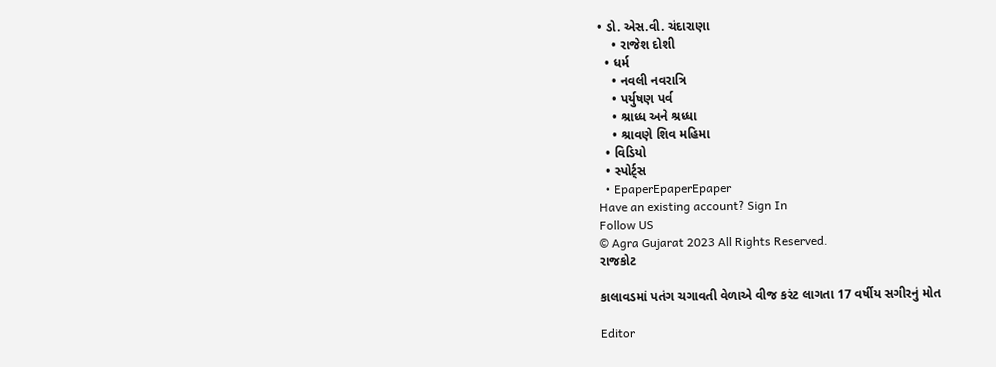• ડો. એસ.વી. ચંદારાણા
    • રાજેશ દોશી
  • ધર્મ
    • નવલી નવરાત્રિ
    • પર્યુષણ પર્વ
    • શ્રાધ્ધ અને શ્રધ્ધા
    • શ્રાવણે શિવ મહિમા
  • વિડિયો
  • સ્પોર્ટ્સ
  • EpaperEpaperEpaper
Have an existing account? Sign In
Follow US
© Agra Gujarat 2023 All Rights Reserved.
રાજકોટ

કાલાવડમાં પતંગ ચગાવતી વેળાએ વીજ કરંટ લાગતા 17 વર્ષીય સગીરનું મોત

Editor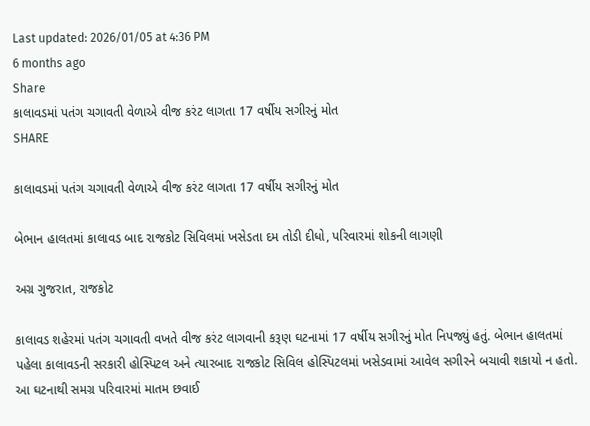Last updated: 2026/01/05 at 4:36 PM
6 months ago
Share
કાલાવડમાં પતંગ ચગાવતી વેળાએ વીજ કરંટ લાગતા 17 વર્ષીય સગીરનું મોત
SHARE

કાલાવડમાં પતંગ ચગાવતી વેળાએ વીજ કરંટ લાગતા 17 વર્ષીય સગીરનું મોત

બેભાન હાલતમાં કાલાવડ બાદ રાજકોટ સિવિલમાં ખસેડતા દમ તોડી દીધો, પરિવારમાં શોકની લાગણી

અગ્ર ગુજરાત, રાજકોટ

કાલાવડ શહેરમાં પતંગ ચગાવતી વખતે વીજ કરંટ લાગવાની કરૂણ ઘટનામાં 17 વર્ષીય સગીરનું મોત નિપજ્યું હતું. બેભાન હાલતમાં પહેલા કાલાવડની સરકારી હોસ્પિટલ અને ત્યારબાદ રાજકોટ સિવિલ હોસ્પિટલમાં ખસેડવામાં આવેલ સગીરને બચાવી શકાયો ન હતો. આ ઘટનાથી સમગ્ર પરિવારમાં માતમ છવાઈ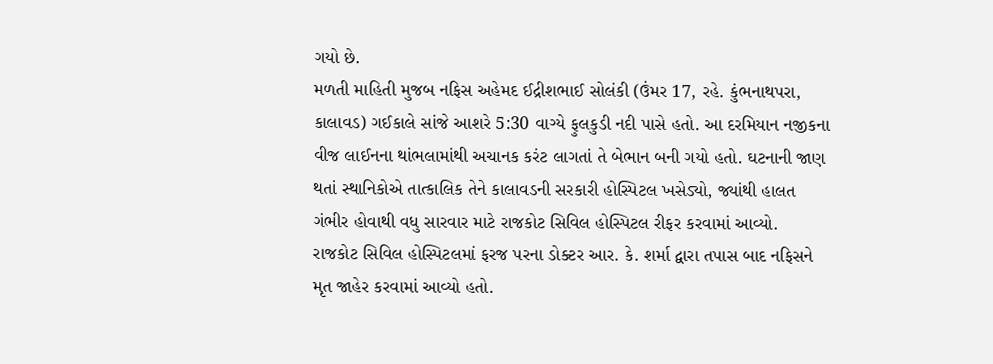ગયો છે.
મળતી માહિતી મુજબ નફિસ અહેમદ ઈદ્રીશભાઈ સોલંકી (ઉંમર 17, રહે. કુંભનાથપરા, કાલાવડ) ગઈકાલે સાંજે આશરે 5:30 વાગ્યે ફુલકુડી નદી પાસે હતો. આ દરમિયાન નજીકના વીજ લાઈનના થાંભલામાંથી અચાનક કરંટ લાગતાં તે બેભાન બની ગયો હતો. ઘટનાની જાણ થતાં સ્થાનિકોએ તાત્કાલિક તેને કાલાવડની સરકારી હોસ્પિટલ ખસેડ્યો, જ્યાંથી હાલત ગંભીર હોવાથી વધુ સારવાર માટે રાજકોટ સિવિલ હોસ્પિટલ રીફર કરવામાં આવ્યો.
રાજકોટ સિવિલ હોસ્પિટલમાં ફરજ પરના ડોક્ટર આર. કે. શર્મા દ્વારા તપાસ બાદ નફિસને મૃત જાહેર કરવામાં આવ્યો હતો.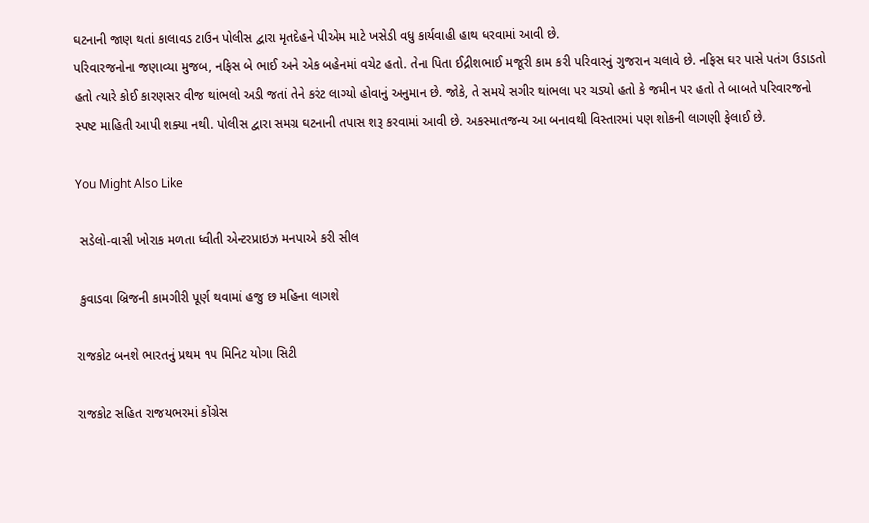ઘટનાની જાણ થતાં કાલાવડ ટાઉન પોલીસ દ્વારા મૃતદેહને પીએમ માટે ખસેડી વધુ કાર્યવાહી હાથ ધરવામાં આવી છે.
પરિવારજનોના જણાવ્યા મુજબ, નફિસ બે ભાઈ અને એક બહેનમાં વચેટ હતો. તેના પિતા ઈદ્રીશભાઈ મજૂરી કામ કરી પરિવારનું ગુજરાન ચલાવે છે. નફિસ ઘર પાસે પતંગ ઉડાડતો હતો ત્યારે કોઈ કારણસર વીજ થાંભલો અડી જતાં તેને કરંટ લાગ્યો હોવાનું અનુમાન છે. જોકે, તે સમયે સગીર થાંભલા પર ચડ્યો હતો કે જમીન પર હતો તે બાબતે પરિવારજનો સ્પષ્ટ માહિતી આપી શક્યા નથી. પોલીસ દ્વારા સમગ્ર ઘટનાની તપાસ શરૂ કરવામાં આવી છે. અકસ્માતજન્ય આ બનાવથી વિસ્તારમાં પણ શોકની લાગણી ફેલાઈ છે.

You Might Also Like

 સડેલો-વાસી ખોરાક મળતા ધ્વીતી એન્ટરપ્રાઇઝ મનપાએ કરી સીલ

 કુવાડવા બ્રિજની કામગીરી પૂર્ણ થવામાં હજુ છ મહિના લાગશે

રાજકોટ બનશે ભારતનું પ્રથમ ૧૫ મિનિટ યોગા સિટી

રાજકોટ સહિત રાજયભરમાં કોંગ્રેસ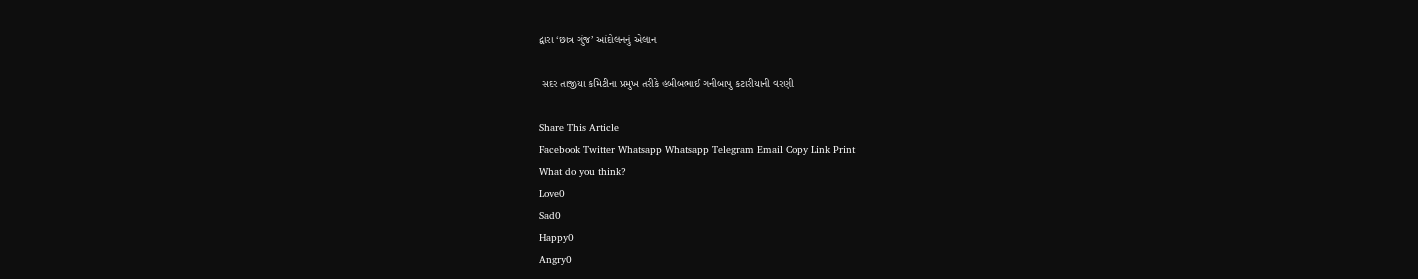દ્વારા ‘છાત્ર ગુંજ’ આંદોલનનું એલાન

 સદર તાજીયા કમિટીના પ્રમુખ તરીકે હબીબભાઈ ગનીબાપુ કટારીયાની વરણી

Share This Article
Facebook Twitter Whatsapp Whatsapp Telegram Email Copy Link Print
What do you think?
Love0
Sad0
Happy0
Angry0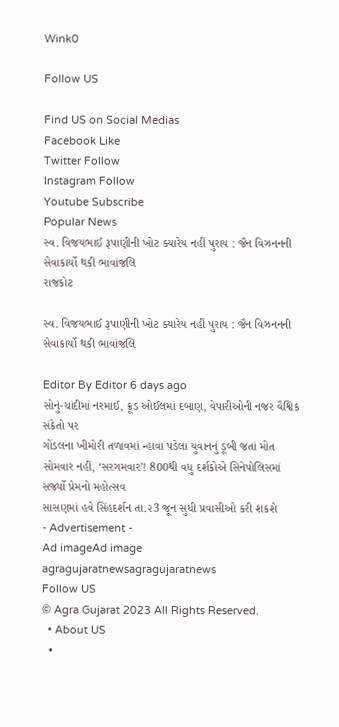Wink0

Follow US

Find US on Social Medias
Facebook Like
Twitter Follow
Instagram Follow
Youtube Subscribe
Popular News
સ્વ. વિજયભાઈ રૂપાણીની ખોટ ક્યારેય નહીં પુરાય : જૈન વિઝનનની સેવાકાર્યો થકી ભાવાંજલિ
રાજકોટ

સ્વ. વિજયભાઈ રૂપાણીની ખોટ ક્યારેય નહીં પુરાય : જૈન વિઝનનની સેવાકાર્યો થકી ભાવાંજલિ

Editor By Editor 6 days ago
સોનું-ચાંદીમાં નરમાઈ, ક્રૂડ ઓઈલમાં દબાણ, વેપારીઓની નજર વૈશ્વિક સંકેતો પર
ગોંડલના ખીમોરી તળાવમાં ન્હાવા પડેલા યુવાનનું ડૂબી જતાં મોત
સોમવાર નહીં, ‘સરગમવાર’! 800થી વધુ દર્શકોએ સિનેપોલિસમાં સર્જ્યો પ્રેમનો મહોત્સવ
સાસણમાં હવે સિંહદર્શન તા.૨3 જૂન સુધી પ્રવાસીઓ કરી શકશે
- Advertisement -
Ad imageAd image
agragujaratnewsagragujaratnews
Follow US
© Agra Gujarat 2023 All Rights Reserved.
  • About US
  •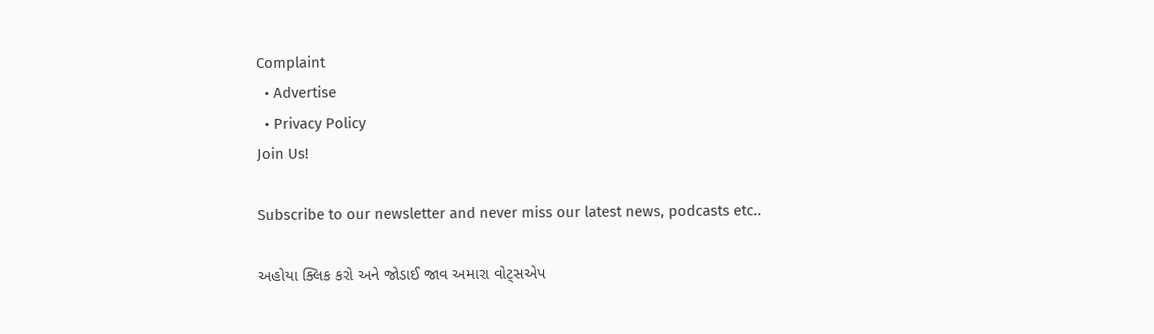Complaint
  • Advertise
  • Privacy Policy
Join Us!

Subscribe to our newsletter and never miss our latest news, podcasts etc..

અહોયા ક્લિક કરો અને જોડાઈ જાવ અમારા વોટ્સએપ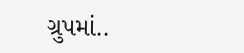ગ્રુપમાં..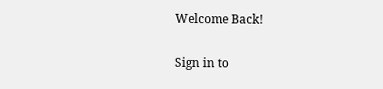Welcome Back!

Sign in to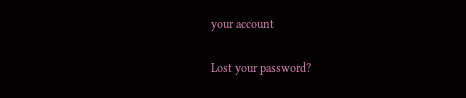your account

Lost your password?